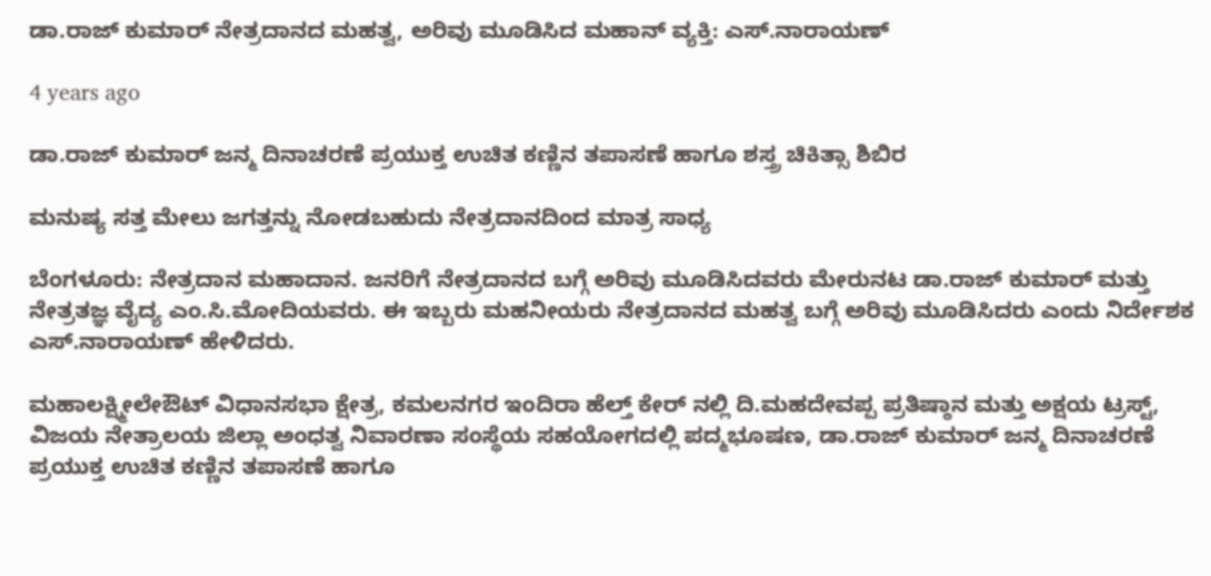ಡಾ.ರಾಜ್ ಕುಮಾರ್ ನೇತ್ರದಾನದ ಮಹತ್ವ, ಅರಿವು ಮೂಡಿಸಿದ ಮಹಾನ್ ವ್ಯಕ್ತಿ: ಎಸ್.ನಾರಾಯಣ್

4 years ago

ಡಾ.ರಾಜ್ ಕುಮಾರ್ ಜನ್ಮ ದಿನಾಚರಣೆ ಪ್ರಯುಕ್ತ ಉಚಿತ ಕಣ್ಣಿನ ತಪಾಸಣೆ ಹಾಗೂ ಶಸ್ತ್ರ ಚಿಕಿತ್ಸಾ ಶಿಬಿರ

ಮನುಷ್ಯ ಸತ್ತ ಮೇಲು ಜಗತ್ತನ್ನು ನೋಡಬಹುದು ನೇತ್ರದಾನದಿಂದ ಮಾತ್ರ ಸಾಧ್ಯ

ಬೆಂಗಳೂರು: ನೇತ್ರದಾನ ಮಹಾದಾನ. ಜನರಿಗೆ ನೇತ್ರದಾನದ ಬಗ್ಗೆ ಅರಿವು ಮೂಡಿಸಿದವರು ಮೇರುನಟ ಡಾ.ರಾಜ್ ಕುಮಾರ್ ಮತ್ತು ನೇತ್ರತಜ್ಞ ವೈದ್ಯ ಎಂ.ಸಿ.ಮೋದಿಯವರು. ಈ ಇಬ್ಬರು ಮಹನೀಯರು ನೇತ್ರದಾನದ ಮಹತ್ವ ಬಗ್ಗೆ ಅರಿವು ಮೂಡಿಸಿದರು ಎಂದು ನಿರ್ದೇಶಕ ಎಸ್.ನಾರಾಯಣ್ ಹೇಳಿದರು.

ಮಹಾಲಕ್ಷ್ಮೀಲೇಔಟ್ ವಿಧಾನಸಭಾ ಕ್ಷೇತ್ರ, ಕಮಲನಗರ ಇಂದಿರಾ ಹೆಲ್ತ್ ಕೇರ್ ನಲ್ಲಿ ದಿ.ಮಹದೇವಪ್ಪ ಪ್ರತಿಷ್ಠಾನ ಮತ್ತು ಅಕ್ಷಯ ಟ್ರಸ್ಟ್, ವಿಜಯ ನೇತ್ರಾಲಯ ಜಿಲ್ಲಾ ಅಂಧತ್ವ ನಿವಾರಣಾ ಸಂಸ್ಥೆಯ ಸಹಯೋಗದಲ್ಲಿ ಪದ್ಮಭೂಷಣ, ಡಾ.ರಾಜ್ ಕುಮಾರ್ ಜನ್ಮ ದಿನಾಚರಣೆ ಪ್ರಯುಕ್ತ ಉಚಿತ ಕಣ್ಣಿನ ತಪಾಸಣೆ ಹಾಗೂ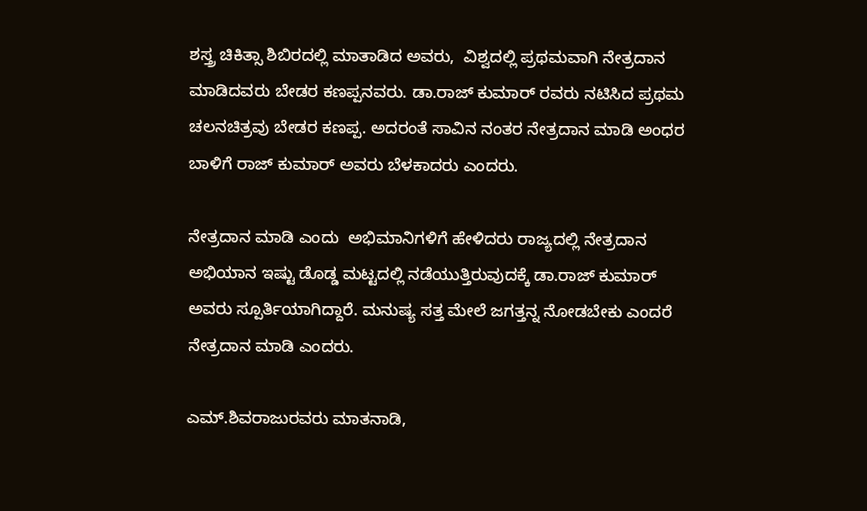ಶಸ್ತ್ರ ಚಿಕಿತ್ಸಾ ಶಿಬಿರದಲ್ಲಿ ಮಾತಾಡಿದ ಅವರು,  ವಿಶ್ವದಲ್ಲಿ ಪ್ರಥಮವಾಗಿ ನೇತ್ರದಾನ ಮಾಡಿದವರು ಬೇಡರ ಕಣಪ್ಪನವರು. ಡಾ.ರಾಜ್ ಕುಮಾರ್ ರವರು ನಟಿಸಿದ ಪ್ರಥಮ ಚಲನಚಿತ್ರವು ಬೇಡರ ಕಣಪ್ಪ. ಅದರಂತೆ ಸಾವಿನ ನಂತರ ನೇತ್ರದಾನ ಮಾಡಿ ಅಂಧರ ಬಾಳಿಗೆ ರಾಜ್ ಕುಮಾರ್ ಅವರು ಬೆಳಕಾದರು ಎಂದರು.

ನೇತ್ರದಾನ ಮಾಡಿ ಎಂದು  ಅಭಿಮಾನಿಗಳಿಗೆ ಹೇಳಿದರು ರಾಜ್ಯದಲ್ಲಿ ನೇತ್ರದಾನ ಅಭಿಯಾನ ಇಷ್ಟು ಡೊಡ್ಡ ಮಟ್ಟದಲ್ಲಿ ನಡೆಯುತ್ತಿರುವುದಕ್ಕೆ ಡಾ.ರಾಜ್ ಕುಮಾರ್ ಅವರು ಸ್ಪೂರ್ತಿಯಾಗಿದ್ದಾರೆ. ಮನುಷ್ಯ ಸತ್ತ ಮೇಲೆ ಜಗತ್ತನ್ನ ನೋಡಬೇಕು ಎಂದರೆ ನೇತ್ರದಾನ ಮಾಡಿ ಎಂದರು.

ಎಮ್.ಶಿವರಾಜುರವರು ಮಾತನಾಡಿ,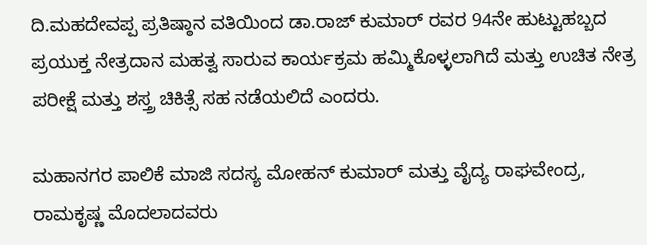ದಿ.ಮಹದೇವಪ್ಪ ಪ್ರತಿಷ್ಠಾನ ವತಿಯಿಂದ ಡಾ.ರಾಜ್ ಕುಮಾರ್ ರವರ 94ನೇ ಹುಟ್ಟುಹಬ್ಬದ ಪ್ರಯುಕ್ತ ನೇತ್ರದಾನ ಮಹತ್ವ ಸಾರುವ ಕಾರ್ಯಕ್ರಮ ಹಮ್ಮಿಕೊಳ್ಳಲಾಗಿದೆ ಮತ್ತು ಉಚಿತ ನೇತ್ರ ಪರೀಕ್ಷೆ ಮತ್ತು ಶಸ್ತ್ರ ಚಿಕಿತ್ಸೆ ಸಹ ನಡೆಯಲಿದೆ ಎಂದರು.

ಮಹಾನಗರ ಪಾಲಿಕೆ ಮಾಜಿ ಸದಸ್ಯ ಮೋಹನ್ ಕುಮಾರ್ ಮತ್ತು ವೈದ್ಯ ರಾಘವೇಂದ್ರ, ರಾಮಕೃಷ್ಣ ಮೊದಲಾದವರು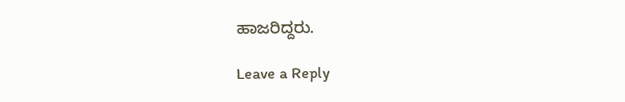ಹಾಜರಿದ್ದರು.

Leave a Reply